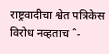राष्ट्रवादीचा श्वेत पत्रिकेस विरोध नव्हताच ˆ-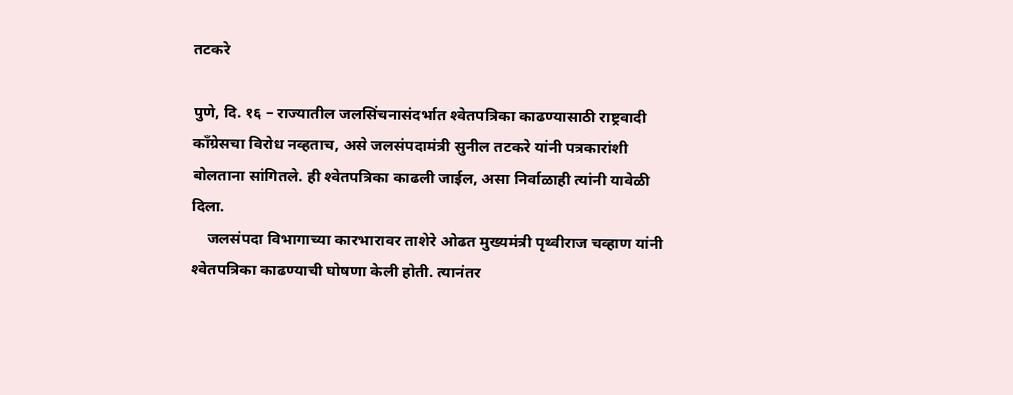तटकरे

पुणे, दि. १६ – राज्यातील जलसिंचनासंदर्भात श्‍वेतपत्रिका काढण्यासाठी राष्ट्रवादी कॉंग्रेसचा विरोध नव्हताच, असे जलसंपदामंत्री सुनील तटकरे यांनी पत्रकारांशी बोलताना सांगितले. ही श्‍वेतपत्रिका काढली जाईल, असा निर्वाळाही त्यांनी यावेळी दिला.
    जलसंपदा विभागाच्या कारभारावर ताशेरे ओढत मुख्यमंत्री पृथ्वीराज चव्हाण यांनी श्‍वेतपत्रिका काढण्याची घोषणा केली होती. त्यानंतर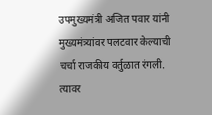उपमुख्यमंत्री अजित पवार यांनी मुख्यमंत्र्यांवर पलटवार केल्याची चर्चा राजकीय वर्तुळात रंगली. त्यावर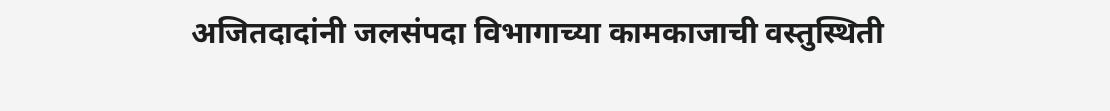अजितदादांनी जलसंपदा विभागाच्या कामकाजाची वस्तुस्थिती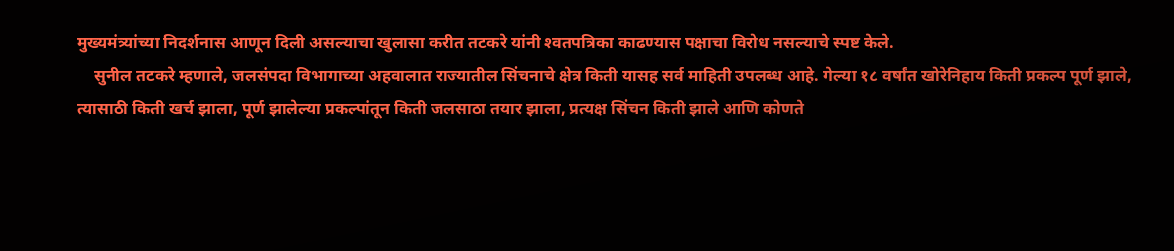मुख्यमंत्र्यांच्या निदर्शनास आणून दिली असल्याचा खुलासा करीत तटकरे यांनी श्‍वतपत्रिका काढण्यास पक्षाचा विरोध नसल्याचे स्पष्ट केले.
    सुनील तटकरे म्हणाले, जलसंपदा विभागाच्या अहवालात राज्यातील सिंचनाचे क्षेत्र किती यासह सर्व माहिती उपलब्ध आहे. गेल्या १८ वर्षांत खोरेनिहाय किती प्रकल्प पूर्ण झाले, त्यासाठी किती खर्च झाला, पूर्ण झालेल्या प्रकल्पांतून किती जलसाठा तयार झाला, प्रत्यक्ष सिंचन किती झाले आणि कोणते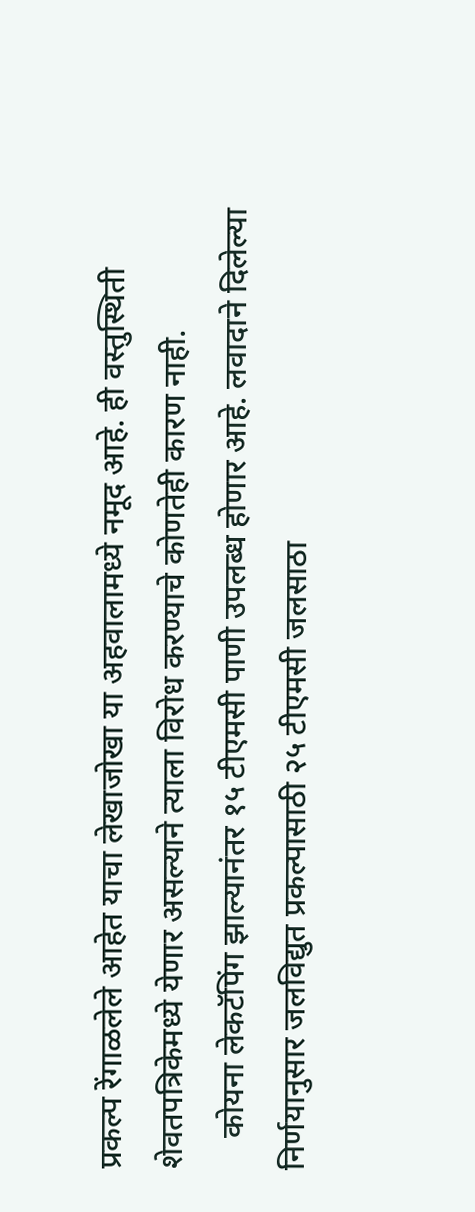प्रकल्प रेंगाळलेले आहेत याचा लेखाजोखा या अहवालामध्ये नमूद आहे. ही वस्तुस्थिती शेवतपत्रिकेमध्ये येणार असल्याने त्याला विरोध करण्याचे कोणतेही कारण नाही.
    कोयना लेकटॅपिंग झाल्यानंतर १५ टीएमसी पाणी उपलब्ध होणार आहे. लवादाने दिलेल्या निर्णयानुसार जलविद्युत प्रकल्पासाठी २५ टीएमसी जलसाठा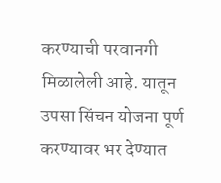करण्याची परवानगी मिळालेली आहे. यातून उपसा सिंचन योजना पूर्ण करण्यावर भर देण्यात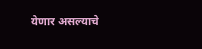येणार असल्याचे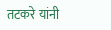तटकरे यांनी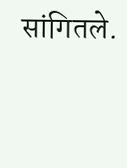सांगितले.